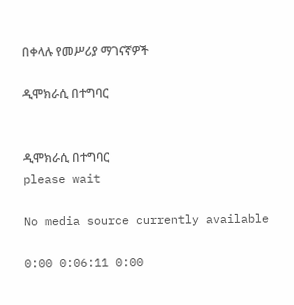በቀላሉ የመሥሪያ ማገናኛዎች

ዲሞክራሲ በተግባር


ዲሞክራሲ በተግባር
please wait

No media source currently available

0:00 0:06:11 0:00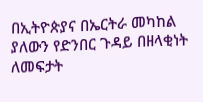በኢትዮጵያና በኤርትራ መካከል ያለውን የድንበር ጉዳይ በዘላቂነት ለመፍታት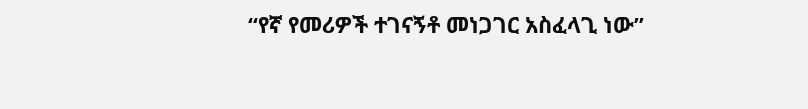“የኛ የመሪዎች ተገናኝቶ መነጋገር አስፈላጊ ነው”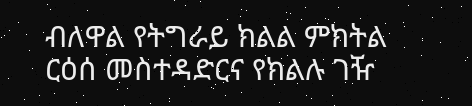ብለዋል የትግራይ ክልል ምክትል ርዕሰ መስተዳድርና የክልሉ ገዥ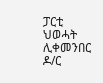ፓርቲ ህወሓት ሊቀመንበር ዶ/ር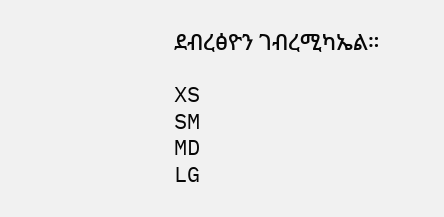ደብረፅዮን ገብረሚካኤል።

XS
SM
MD
LG